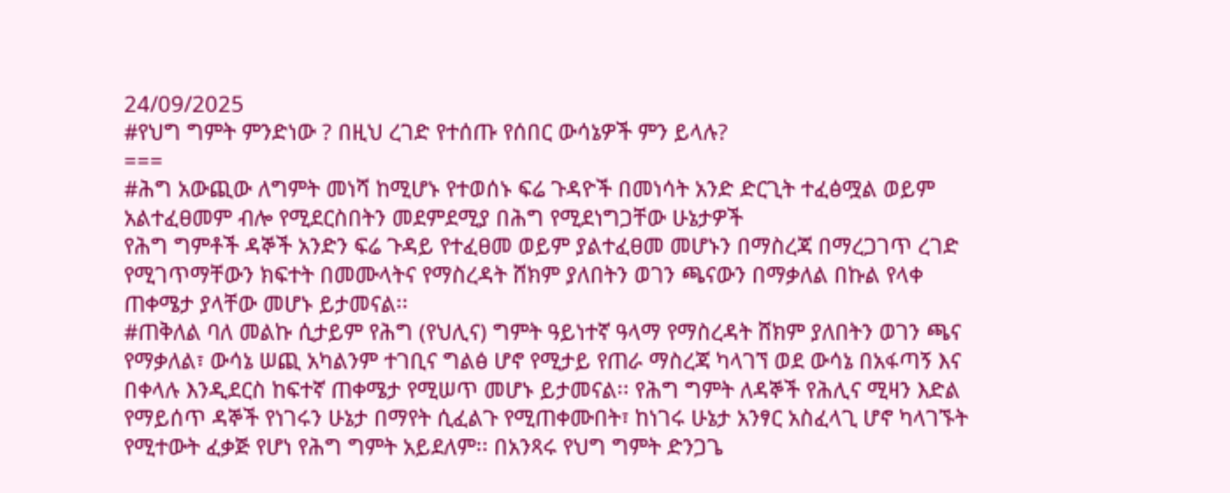24/09/2025
#የህግ ግምት ምንድነው ? በዚህ ረገድ የተሰጡ የሰበር ውሳኔዎች ምን ይላሉ?
===
#ሕግ አውጪው ለግምት መነሻ ከሚሆኑ የተወሰኑ ፍሬ ጉዳዮች በመነሳት አንድ ድርጊት ተፈፅሟል ወይም አልተፈፀመም ብሎ የሚደርስበትን መደምደሚያ በሕግ የሚደነግጋቸው ሁኔታዎች
የሕግ ግምቶች ዳኞች አንድን ፍሬ ጉዳይ የተፈፀመ ወይም ያልተፈፀመ መሆኑን በማስረጃ በማረጋገጥ ረገድ የሚገጥማቸውን ክፍተት በመሙላትና የማስረዳት ሸክም ያለበትን ወገን ጫናውን በማቃለል በኩል የላቀ ጠቀሜታ ያላቸው መሆኑ ይታመናል፡፡
#ጠቅለል ባለ መልኩ ሲታይም የሕግ (የህሊና) ግምት ዓይነተኛ ዓላማ የማስረዳት ሸክም ያለበትን ወገን ጫና የማቃለል፣ ውሳኔ ሠጪ አካልንም ተገቢና ግልፅ ሆኖ የሚታይ የጠራ ማስረጃ ካላገኘ ወደ ውሳኔ በአፋጣኝ እና በቀላሉ እንዲደርስ ከፍተኛ ጠቀሜታ የሚሠጥ መሆኑ ይታመናል፡፡ የሕግ ግምት ለዳኞች የሕሊና ሚዛን እድል የማይሰጥ ዳኞች የነገሩን ሁኔታ በማየት ሲፈልጉ የሚጠቀሙበት፣ ከነገሩ ሁኔታ አንፃር አስፈላጊ ሆኖ ካላገኙት የሚተውት ፈቃጅ የሆነ የሕግ ግምት አይደለም፡፡ በአንጻሩ የህግ ግምት ድንጋጌ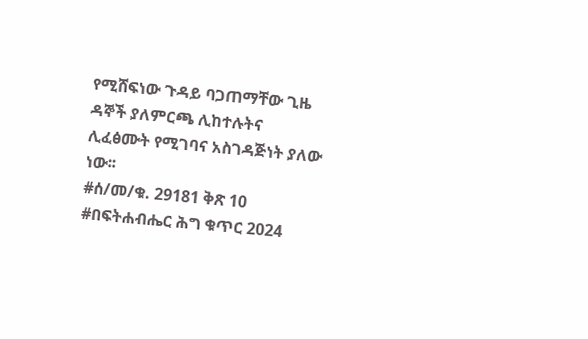የሚሸፍነው ጉዳይ ባጋጠማቸው ጊዜ ዳኞች ያለምርጫ ሊከተሉትና ሊፈፅሙት የሚገባና አስገዳጅነት ያለው ነው፡፡
#ሰ/መ/ቁ. 29181 ቅጽ 10
#በፍትሐብሔር ሕግ ቁጥር 2024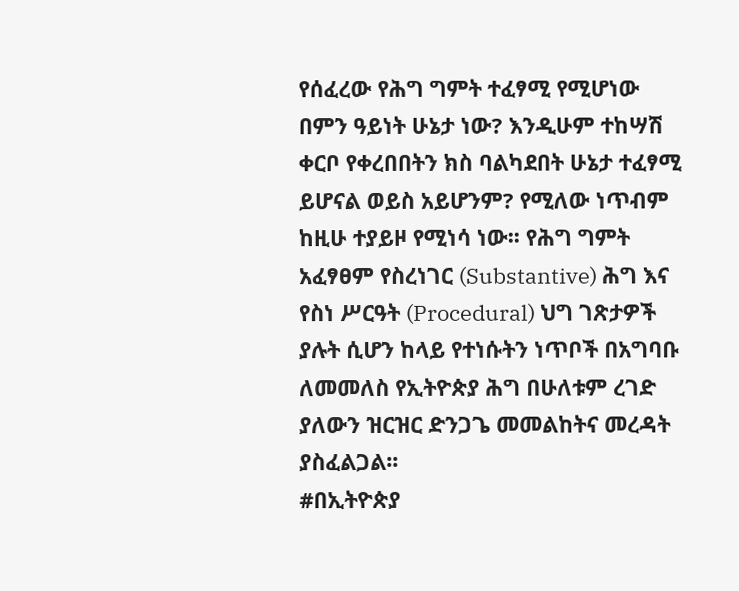የሰፈረው የሕግ ግምት ተፈፃሚ የሚሆነው በምን ዓይነት ሁኔታ ነው? እንዲሁም ተከሣሽ ቀርቦ የቀረበበትን ክስ ባልካደበት ሁኔታ ተፈፃሚ ይሆናል ወይስ አይሆንም? የሚለው ነጥብም ከዚሁ ተያይዞ የሚነሳ ነው፡፡ የሕግ ግምት አፈፃፀም የስረነገር (Substantive) ሕግ እና የስነ ሥርዓት (Procedural) ህግ ገጽታዎች ያሉት ሲሆን ከላይ የተነሱትን ነጥቦች በአግባቡ ለመመለስ የኢትዮጵያ ሕግ በሁለቱም ረገድ ያለውን ዝርዝር ድንጋጌ መመልከትና መረዳት ያስፈልጋል፡፡
#በኢትዮጵያ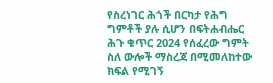የስረነገር ሕጎች በርካታ የሕግ ግምቶች ያሉ ሲሆን በፍትሐብሔር ሕጉ ቁጥር 2024 የሰፈረው ግምት ስለ ውሎች ማስረጃ በሚመለከተው ክፍል የሚገኝ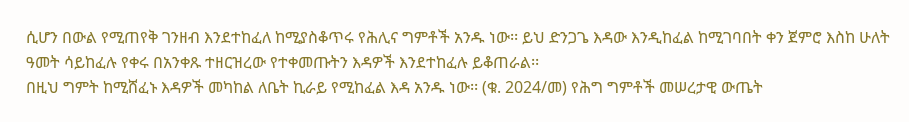ሲሆን በውል የሚጠየቅ ገንዘብ እንደተከፈለ ከሚያስቆጥሩ የሕሊና ግምቶች አንዱ ነው፡፡ ይህ ድንጋጌ እዳው እንዲከፈል ከሚገባበት ቀን ጀምሮ እስከ ሁለት ዓመት ሳይከፈሉ የቀሩ በአንቀጹ ተዘርዝረው የተቀመጡትን እዳዎች እንደተከፈሉ ይቆጠራል፡፡
በዚህ ግምት ከሚሸፈኑ እዳዎች መካከል ለቤት ኪራይ የሚከፈል እዳ አንዱ ነው፡፡ (ቁ. 2024/መ) የሕግ ግምቶች መሠረታዊ ውጤት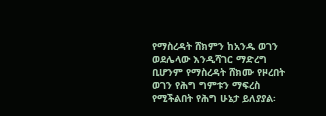የማስረዳት ሸክምን ከአንዱ ወገን ወደሌላው እንዲሻገር ማድረግ ቢሆንም የማስረዳት ሸክሙ የዞረበት ወገን የሕግ ግምቱን ማፍረስ የሚችልበት የሕግ ሁኔታ ይለያያል፡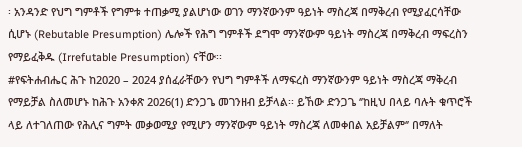፡ አንዳንድ የህግ ግምቶች የግምቱ ተጠቃሚ ያልሆነው ወገን ማንኛውንም ዓይነት ማስረጃ በማቅረብ የሚያፈርሳቸው ሲሆኑ (Rebutable Presumption) ሌሎች የሕግ ግምቶች ደግሞ ማንኛውም ዓይነት ማስረጃ በማቅረብ ማፍረስን የማይፈቅዱ (Irrefutable Presumption) ናቸው፡፡
#የፍትሐብሔር ሕጉ ከ2020 – 2024 ያሰፈራቸውን የህግ ግምቶች ለማፍረስ ማንኛውንም ዓይነት ማስረጃ ማቅረብ የማይቻል ስለመሆኑ ከሕጉ አንቀጽ 2026(1) ድንጋጌ መገንዘብ ይቻላል፡፡ ይኸው ድንጋጌ ‘’ከዚህ በላይ ባሉት ቁጥሮች ላይ ለተገለጠው የሕሊና ግምት መቃወሚያ የሚሆን ማንኛውም ዓይነት ማስረጃ ለመቀበል አይቻልም‘’ በማለት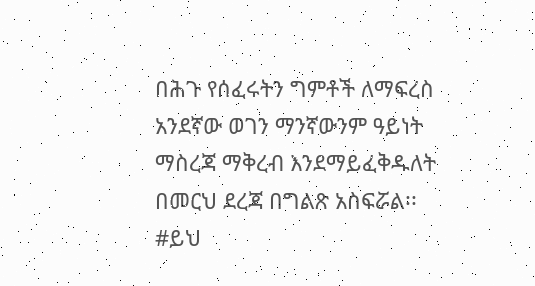በሕጉ የሰፈሩትን ግምቶች ለማፍረስ አንደኛው ወገን ማንኛውንም ዓይነት ማስረጃ ማቅረብ እንደማይፈቅዱለት በመርህ ደረጃ በግልጽ አስፍሯል፡፡
#ይህ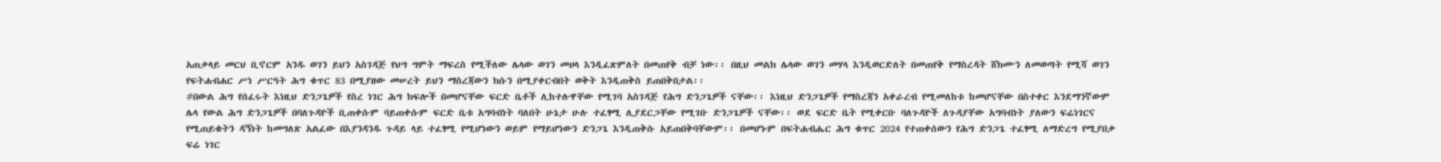አጠቃላይ መርህ ቢኖርም አንዱ ወገን ይህን አስገዳጅ የህግ ግምት ማፍረስ የሚችለው ሌላው ወገን መሀላ እንዲፈጽምለት በመጠየቅ ብቻ ነው፡፡ በዚህ መልክ ሌላው ወገን መሃላ እንዲወርድለት በመጠየቅ የማስረዳት ሸክሙን ለመወጣት የሚሻ ወገን የፍትሐብሐር ሥነ ሥርዓት ሕግ ቁጥር 83 በሚያዘው መሠረት ይህን ማስረጃውን ክሱን በሚያቀርብበት ወቅት እንዲጠቅስ ይጠበቅበታል፡፡
#በውል ሕግ የሰፈሩት እነዚህ ድንጋጌዎች የስረ ነገር ሕግ ክፍሎች በመሆናቸው ፍርድ ቤቶች ሊከተሉዋቸው የሚገባ አስገዳጅ የሕግ ድንጋጌዎች ናቸው፡፡ እነዚህ ድንጋጌዎች የማስረጃን አቀራረብ የሚመለከቱ ከመሆናቸው በስተቀር እንደማንኛውም ሌላ የውል ሕግ ድንጋጌዎች በባለጉዳዮች ቢጠቀሱም ባይጠቀሱም ፍርድ ቤቱ አግባብነት ባለበት ሁኔታ ሁሉ ተፈፃሚ ሊያደርጋቸው የሚገቡ ድንጋጌዎች ናቸው፡፡ ወደ ፍርድ ቤት የሚቀርቡ ባለጉዳዮች ለጉዳያቸው አግባብነት ያለውን ፍሬነገርና የሚጠይቁትን ዳኝነት ከመግለጽ አልፈው በእያንዳንዱ ጉዳይ ላይ ተፈፃሚ የሚሆነውን ወይም የማይሆነውን ድንጋጌ እንዲጠቅሱ አይጠበቅባቸውም፡፡ በመሆኑም በፍትሐብሔር ሕግ ቁጥር 2024 የተጠቀሰውን የሕግ ድንጋጌ ተፈፃሚ ለማድረግ የሚያበቃ ፍሬ ነገር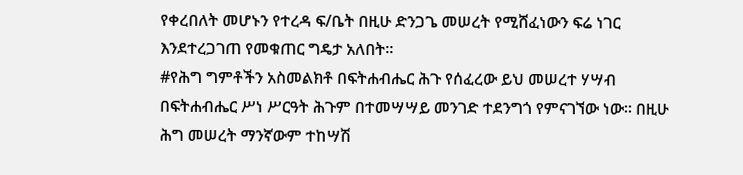የቀረበለት መሆኑን የተረዳ ፍ/ቤት በዚሁ ድንጋጌ መሠረት የሚሸፈነውን ፍሬ ነገር እንደተረጋገጠ የመቁጠር ግዴታ አለበት፡፡
#የሕግ ግምቶችን አስመልክቶ በፍትሐብሔር ሕጉ የሰፈረው ይህ መሠረተ ሃሣብ በፍትሐብሔር ሥነ ሥርዓት ሕጉም በተመሣሣይ መንገድ ተደንግጎ የምናገኘው ነው፡፡ በዚሁ ሕግ መሠረት ማንኛውም ተከሣሽ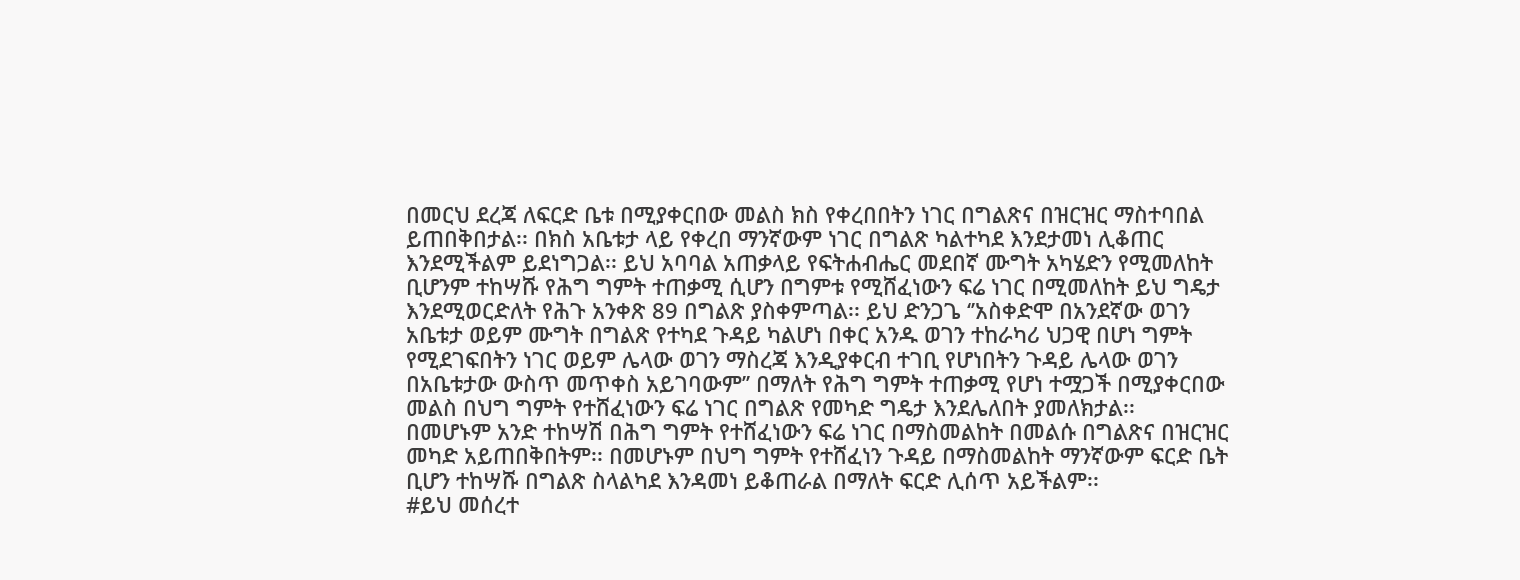በመርህ ደረጃ ለፍርድ ቤቱ በሚያቀርበው መልስ ክስ የቀረበበትን ነገር በግልጽና በዝርዝር ማስተባበል ይጠበቅበታል፡፡ በክስ አቤቱታ ላይ የቀረበ ማንኛውም ነገር በግልጽ ካልተካደ እንደታመነ ሊቆጠር እንደሚችልም ይደነግጋል፡፡ ይህ አባባል አጠቃላይ የፍትሐብሔር መደበኛ ሙግት አካሄድን የሚመለከት ቢሆንም ተከሣሹ የሕግ ግምት ተጠቃሚ ሲሆን በግምቱ የሚሸፈነውን ፍሬ ነገር በሚመለከት ይህ ግዴታ እንደሚወርድለት የሕጉ አንቀጽ 89 በግልጽ ያስቀምጣል፡፡ ይህ ድንጋጌ ‘’አስቀድሞ በአንደኛው ወገን አቤቱታ ወይም ሙግት በግልጽ የተካደ ጉዳይ ካልሆነ በቀር አንዱ ወገን ተከራካሪ ህጋዊ በሆነ ግምት የሚደገፍበትን ነገር ወይም ሌላው ወገን ማስረጃ እንዲያቀርብ ተገቢ የሆነበትን ጉዳይ ሌላው ወገን በአቤቱታው ውስጥ መጥቀስ አይገባውም’’ በማለት የሕግ ግምት ተጠቃሚ የሆነ ተሟጋች በሚያቀርበው መልስ በህግ ግምት የተሸፈነውን ፍሬ ነገር በግልጽ የመካድ ግዴታ እንደሌለበት ያመለክታል፡፡
በመሆኑም አንድ ተከሣሽ በሕግ ግምት የተሸፈነውን ፍሬ ነገር በማስመልከት በመልሱ በግልጽና በዝርዝር መካድ አይጠበቅበትም፡፡ በመሆኑም በህግ ግምት የተሸፈነን ጉዳይ በማስመልከት ማንኛውም ፍርድ ቤት ቢሆን ተከሣሹ በግልጽ ስላልካደ እንዳመነ ይቆጠራል በማለት ፍርድ ሊሰጥ አይችልም፡፡
#ይህ መሰረተ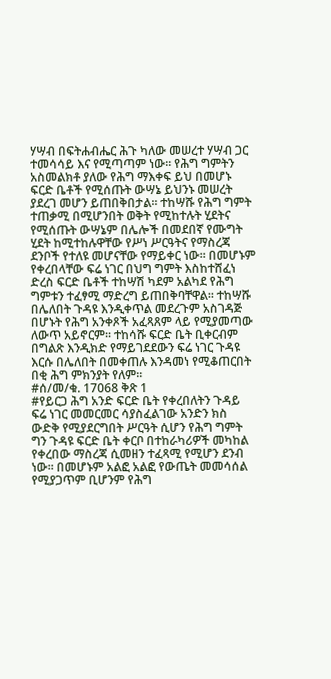ሃሣብ በፍትሐብሔር ሕጉ ካለው መሠረተ ሃሣብ ጋር ተመሳሳይ እና የሚጣጣም ነው፡፡ የሕግ ግምትን አስመልክቶ ያለው የሕግ ማእቀፍ ይህ በመሆኑ ፍርድ ቤቶች የሚሰጡት ውሣኔ ይህንኑ መሠረት ያደረገ መሆን ይጠበቅበታል፡፡ ተከሣሹ የሕግ ግምት ተጠቃሚ በሚሆንበት ወቅት የሚከተሉት ሂደትና የሚሰጡት ውሣኔም በሌሎች በመደበኛ የሙግት ሂደት ከሚተከሉዋቸው የሥነ ሥርዓትና የማስረጃ ደንቦች የተለዩ መሆናቸው የማይቀር ነው፡፡ በመሆኑም የቀረበላቸው ፍሬ ነገር በህግ ግምት እስከተሸፈነ ድረስ ፍርድ ቤቶች ተከሣሽ ካደም አልካደ የሕግ ግምቱን ተፈፃሚ ማድረግ ይጠበቅባቸዋል፡፡ ተከሣሹ በሌለበት ጉዳዩ እንዲቀጥል መደረጉም አስገዳጅ በሆኑት የሕግ አንቀጾች አፈጻጸም ላይ የሚያመጣው ለውጥ አይኖርም፡፡ ተከሳሹ ፍርድ ቤት ቢቀርብም በግልጽ እንዲክድ የማይገደደውን ፍሬ ነገር ጉዳዩ እርሱ በሌለበት በመቀጠሉ እንዳመነ የሚቆጠርበት በቂ ሕግ ምክንያት የለም፡፡
#ሰ/መ/ቁ. 17068 ቅጽ 1
#የይርጋ ሕግ አንድ ፍርድ ቤት የቀረበለትን ጉዳይ ፍሬ ነገር መመርመር ሳያስፈልገው አንድን ክስ ውድቅ የሚያደርግበት ሥርዓት ሲሆን የሕግ ግምት ግን ጉዳዩ ፍርድ ቤት ቀርቦ በተከራካሪዎች መካከል የቀረበው ማስረጃ ሲመዘን ተፈጻሚ የሚሆን ደንብ ነው፡፡ በመሆኑም አልፎ አልፎ የውጤት መመሳሰል የሚያጋጥም ቢሆንም የሕግ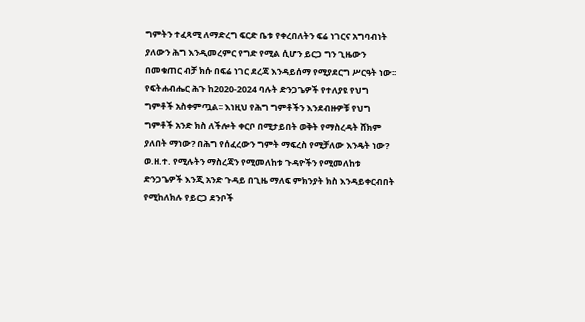ግምትን ተፈጻሚ ለማድረግ ፍርድ ቤቱ የቀረበለትን ፍሬ ነገርና አግባብነት ያለውን ሕግ እንዲመረምር የግድ የሚል ሲሆን ይርጋ ግን ጊዜውን በመቁጠር ብቻ ክሱ በፍሬ ነገር ደረጃ እንዳይሰማ የሚያደርግ ሥርዓት ነው፡፡ የፍትሐብሔር ሕጉ ከ2020-2024 ባሉት ድንጋጌዎች የተለያዩ የህግ ግምቶች አስቀምጧል፡፡ እነዚህ የሕግ ግምቶችን እንደብዙዎቹ የህግ ግምቶች አንድ ክስ ለችሎት ቀርቦ በሚታይበት ወቅት የማስረዳት ሸክም ያለበት ማነው? በሕግ የሰፈረውን ግምት ማፍረስ የሚቻለው እንዴት ነው? ወ.ዘ.ተ. የሚሉትን ማስረጃን የሚመለከቱ ጉዳዮችን የሚመለከቱ ድንጋጌዎች እንጂ አንድ ጉዳይ በጊዜ ማለፍ ምክንያት ክስ እንዳይቀርብበት የሚከለክሉ የይርጋ ደንቦች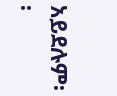አይደሉም፡፡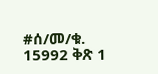#ሰ/መ/ቁ. 15992 ቅጽ 1